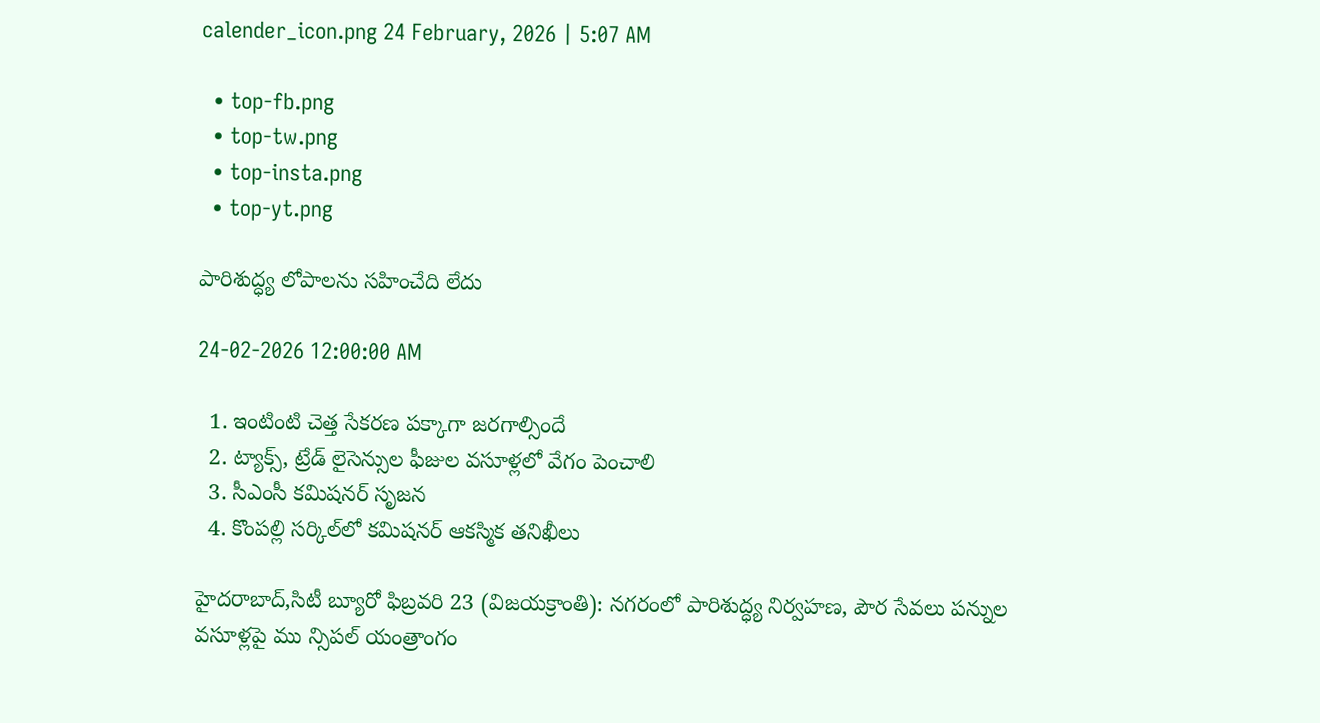calender_icon.png 24 February, 2026 | 5:07 AM

  • top-fb.png
  • top-tw.png
  • top-insta.png
  • top-yt.png

పారిశుద్ధ్య లోపాలను సహించేది లేదు

24-02-2026 12:00:00 AM

  1. ఇంటింటి చెత్త సేకరణ పక్కాగా జరగాల్సిందే
  2. ట్యాక్స్, ట్రేడ్ లైసెన్సుల ఫీజుల వసూళ్లలో వేగం పెంచాలి
  3. సీఎంసీ కమిషనర్ సృజన
  4. కొంపల్లి సర్కిల్‌లో కమిషనర్ ఆకస్మిక తనిఖీలు

హైదరాబాద్,సిటీ బ్యూరో ఫిబ్రవరి 23 (విజయక్రాంతి): నగరంలో పారిశుద్ధ్య నిర్వహణ, పౌర సేవలు పన్నుల వసూళ్లపై ము న్సిపల్ యంత్రాంగం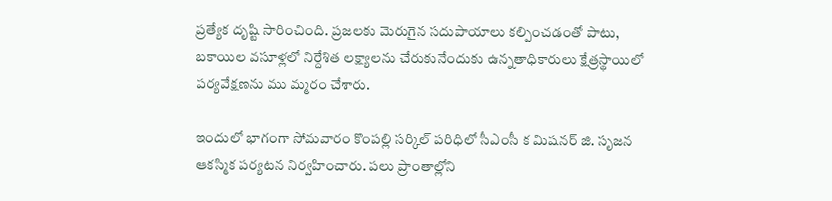ప్రత్యేక దృష్టి సారించింది. ప్రజలకు మెరుగైన సదుపాయాలు కల్పించడంతో పాటు, బకాయిల వసూళ్లలో నిర్దేశిత లక్ష్యాలను చేరుకునేందుకు ఉన్నతాధికారులు క్షేత్రస్థాయిలో పర్యవేక్షణను ము మ్మరం చేశారు.

ఇందులో భాగంగా సోమవారం కొంపల్లి సర్కిల్ పరిధిలో సీఎంసీ క మిషనర్ జి. సృజన ఆకస్మిక పర్యటన నిర్వహించారు. పలు ప్రాంతాల్లోని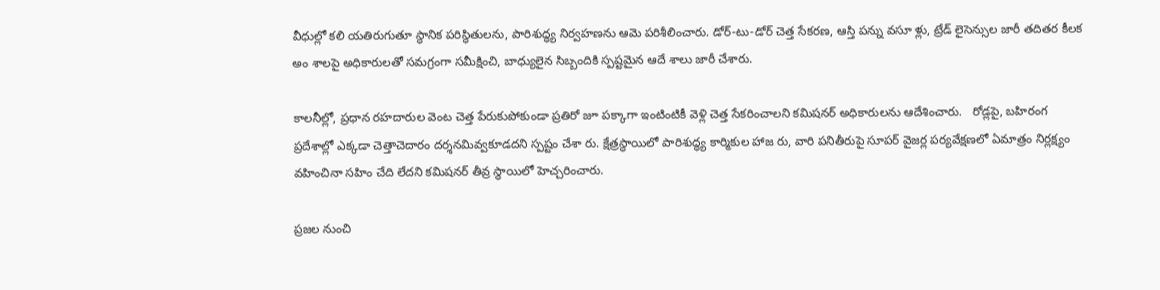వీధుల్లో కలి యతిరుగుతూ స్థానిక పరిస్థితులను, పారిశుద్ధ్య నిర్వహణను ఆమె పరిశీలించారు. డోర్-టు-డోర్ చెత్త సేకరణ, ఆస్తి పన్ను వసూ ళ్లు, ట్రేడ్ లైసెన్సుల జారీ తదితర కీలక అం శాలపై అధికారులతో సమగ్రంగా సమీక్షించి, బాధ్యులైన సిబ్బందికి స్పష్టమైన ఆదే శాలు జారీ చేశారు.

కాలనీల్లో, ప్రధాన రహదారుల వెంట చెత్త పేరుకుపోకుండా ప్రతిరో జూ పక్కాగా ఇంటింటికీ వెళ్లి చెత్త సేకరించాలని కమిషనర్ అధికారులను ఆదేశించారు.   రోడ్లపై, బహిరంగ ప్రదేశాల్లో ఎక్కడా చెత్తాచెదారం దర్శనమివ్వకూడదని స్పష్టం చేశా రు. క్షేత్రస్థాయిలో పారిశుద్ధ్య కార్మికుల హాజ రు, వారి పనితీరుపై సూపర్ వైజర్ల పర్యవేక్షణలో ఏమాత్రం నిర్లక్ష్యం వహించినా సహిం చేది లేదని కమిషనర్ తీవ్ర స్థాయిలో హెచ్చరించారు.

ప్రజల నుంచి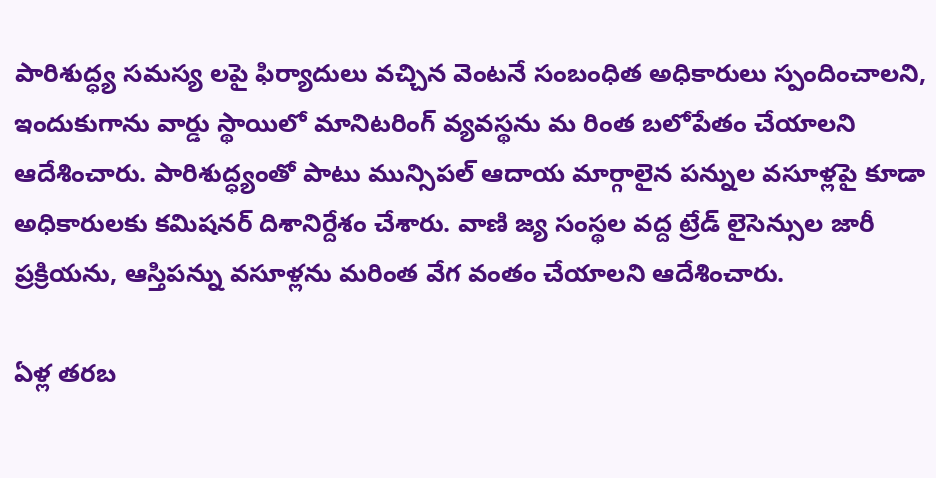పారిశుద్ధ్య సమస్య లపై ఫిర్యాదులు వచ్చిన వెంటనే సంబంధిత అధికారులు స్పందించాలని, ఇందుకుగాను వార్డు స్థాయిలో మానిటరింగ్ వ్యవస్థను మ రింత బలోపేతం చేయాలని ఆదేశించారు. పారిశుద్ధ్యంతో పాటు మున్సిపల్ ఆదాయ మార్గాలైన పన్నుల వసూళ్లపై కూడా అధికారులకు కమిషనర్ దిశానిర్దేశం చేశారు. వాణి జ్య సంస్థల వద్ద ట్రేడ్ లైసెన్సుల జారీ ప్రక్రియను, ఆస్తిపన్ను వసూళ్లను మరింత వేగ వంతం చేయాలని ఆదేశించారు.

ఏళ్ల తరబ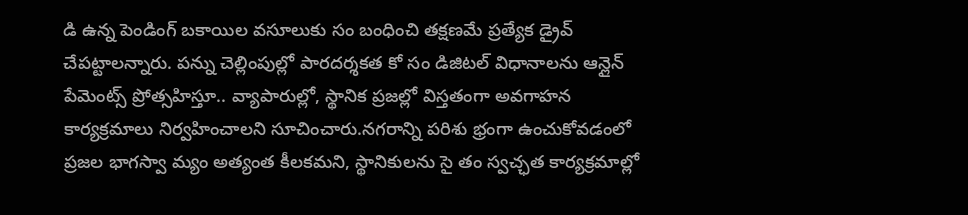డి ఉన్న పెండింగ్ బకాయిల వసూలుకు సం బంధించి తక్షణమే ప్రత్యేక డ్రైవ్ చేపట్టాలన్నారు. పన్ను చెల్లింపుల్లో పారదర్శకత కో సం డిజిటల్ విధానాలను ఆన్లైన్ పేమెంట్స్ ప్రోత్సహిస్తూ.. వ్యాపారుల్లో, స్థానిక ప్రజల్లో విస్తతంగా అవగాహన కార్యక్రమాలు నిర్వహించాలని సూచించారు.నగరాన్ని పరిశు భ్రంగా ఉంచుకోవడంలో ప్రజల భాగస్వా మ్యం అత్యంత కీలకమని, స్థానికులను సై తం స్వచ్ఛత కార్యక్రమాల్లో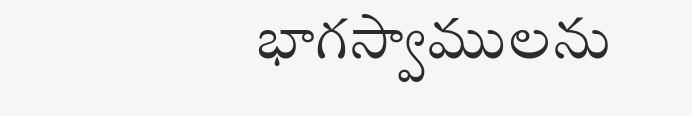భాగస్వాములను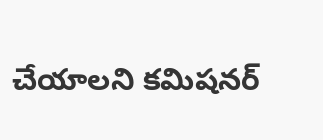చేయాలని కమిషనర్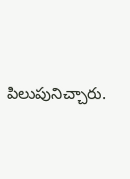పిలుపునిచ్చారు.